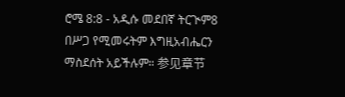ሮሜ 8:8 - አዲሱ መደበኛ ትርጒም8 በሥጋ የሚመሩትም እግዚአብሔርን ማስደሰት አይችሉም። 参见章节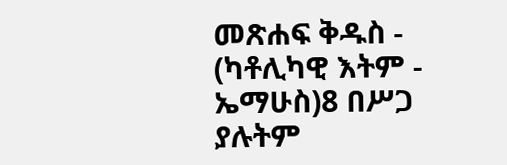መጽሐፍ ቅዱስ - (ካቶሊካዊ እትም - ኤማሁስ)8 በሥጋ ያሉትም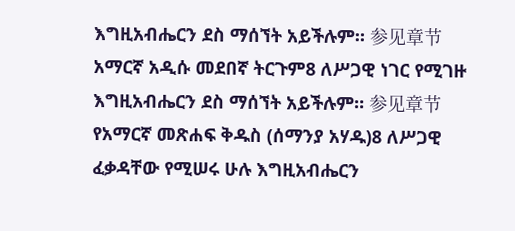እግዚአብሔርን ደስ ማሰኘት አይችሉም። 参见章节አማርኛ አዲሱ መደበኛ ትርጉም8 ለሥጋዊ ነገር የሚገዙ እግዚአብሔርን ደስ ማሰኘት አይችሉም። 参见章节የአማርኛ መጽሐፍ ቅዱስ (ሰማንያ አሃዱ)8 ለሥጋዊ ፈቃዳቸው የሚሠሩ ሁሉ እግዚአብሔርን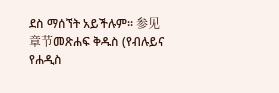ደስ ማሰኘት አይችሉም። 参见章节መጽሐፍ ቅዱስ (የብሉይና የሐዲስ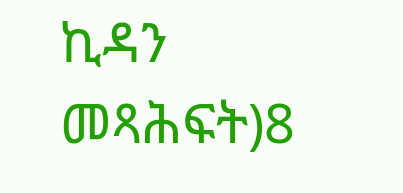ኪዳን መጻሕፍት)8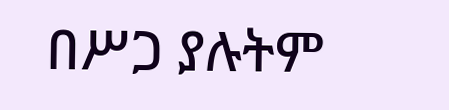በሥጋ ያሉትም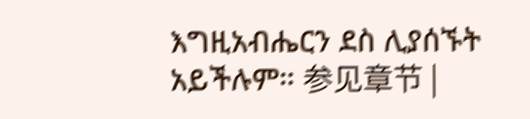እግዚአብሔርን ደስ ሊያሰኙት አይችሉም። 参见章节 |